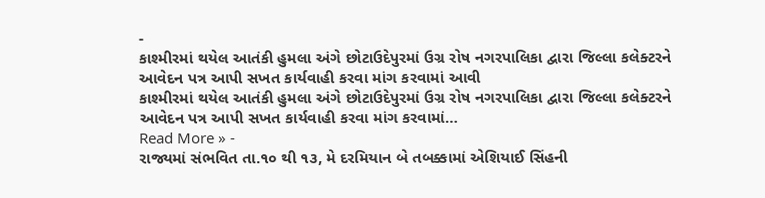-
કાશ્મીરમાં થયેલ આતંકી હુમલા અંગે છોટાઉદેપુરમાં ઉગ્ર રોષ નગરપાલિકા દ્વારા જિલ્લા કલેક્ટરને આવેદન પત્ર આપી સખત કાર્યવાહી કરવા માંગ કરવામાં આવી
કાશ્મીરમાં થયેલ આતંકી હુમલા અંગે છોટાઉદેપુરમાં ઉગ્ર રોષ નગરપાલિકા દ્વારા જિલ્લા કલેક્ટરને આવેદન પત્ર આપી સખત કાર્યવાહી કરવા માંગ કરવામાં…
Read More » -
રાજ્યમાં સંભવિત તા.૧૦ થી ૧૩, મે દરમિયાન બે તબક્કામાં એશિયાઈ સિંહની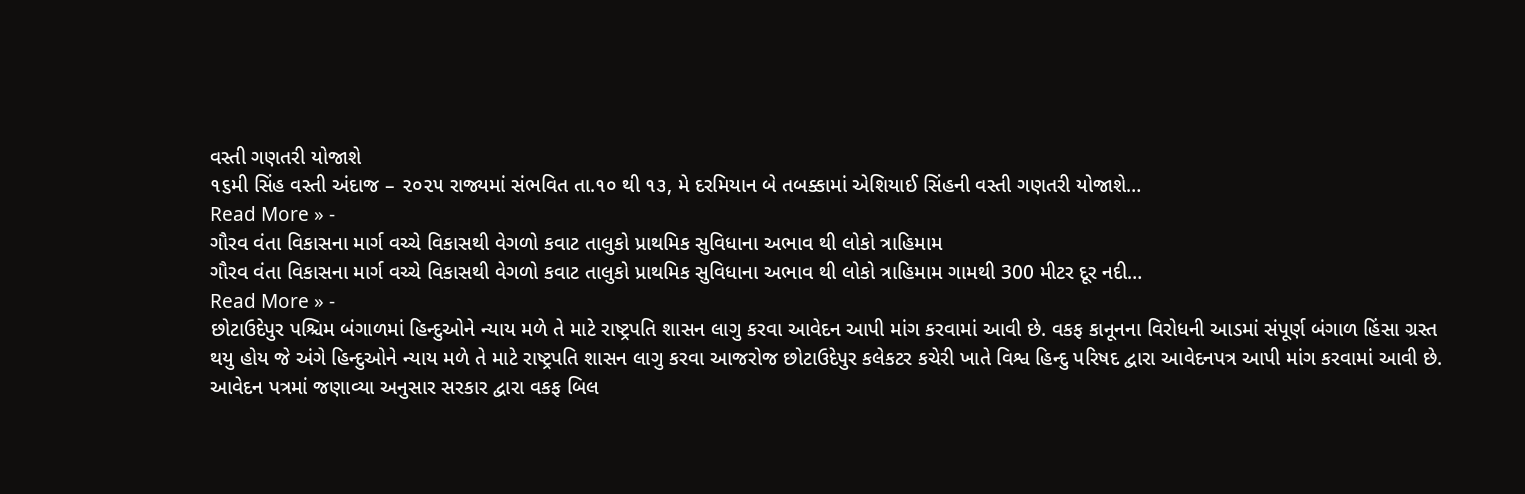વસ્તી ગણતરી યોજાશે
૧૬મી સિંહ વસ્તી અંદાજ – ૨૦૨૫ રાજ્યમાં સંભવિત તા.૧૦ થી ૧૩, મે દરમિયાન બે તબક્કામાં એશિયાઈ સિંહની વસ્તી ગણતરી યોજાશે…
Read More » -
ગૌરવ વંતા વિકાસના માર્ગ વચ્ચે વિકાસથી વેગળો કવાટ તાલુકો પ્રાથમિક સુવિધાના અભાવ થી લોકો ત્રાહિમામ
ગૌરવ વંતા વિકાસના માર્ગ વચ્ચે વિકાસથી વેગળો કવાટ તાલુકો પ્રાથમિક સુવિધાના અભાવ થી લોકો ત્રાહિમામ ગામથી 300 મીટર દૂર નદી…
Read More » -
છોટાઉદેપુર પશ્ચિમ બંગાળમાં હિન્દુઓને ન્યાય મળે તે માટે રાષ્ટ્રપતિ શાસન લાગુ કરવા આવેદન આપી માંગ કરવામાં આવી છે. વકફ કાનૂનના વિરોધની આડમાં સંપૂર્ણ બંગાળ હિંસા ગ્રસ્ત થયુ હોય જે અંગે હિન્દુઓને ન્યાય મળે તે માટે રાષ્ટ્રપતિ શાસન લાગુ કરવા આજરોજ છોટાઉદેપુર કલેકટર કચેરી ખાતે વિશ્વ હિન્દુ પરિષદ દ્વારા આવેદનપત્ર આપી માંગ કરવામાં આવી છે. આવેદન પત્રમાં જણાવ્યા અનુસાર સરકાર દ્વારા વકફ બિલ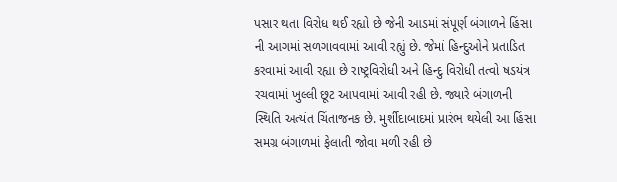પસાર થતા વિરોધ થઈ રહ્યો છે જેની આડમાં સંપૂર્ણ બંગાળને હિંસા ની આગમાં સળગાવવામાં આવી રહ્યું છે. જેમાં હિન્દુઓને પ્રતાડિત કરવામાં આવી રહ્યા છે રાષ્ટ્રવિરોધી અને હિન્દુ વિરોધી તત્વો ષડયંત્ર રચવામાં ખુલ્લી છૂટ આપવામાં આવી રહી છે. જ્યારે બંગાળની સ્થિતિ અત્યંત ચિંતાજનક છે. મુર્શીદાબાદમાં પ્રારંભ થયેલી આ હિંસા સમગ્ર બંગાળમાં ફેલાતી જોવા મળી રહી છે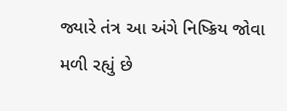જ્યારે તંત્ર આ અંગે નિષ્ક્રિય જોવા મળી રહ્યું છે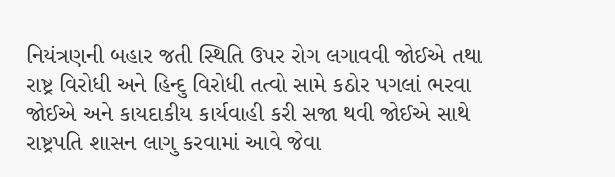નિયંત્રણની બહાર જતી સ્થિતિ ઉપર રોગ લગાવવી જોઈએ તથા રાષ્ટ્ર વિરોધી અને હિન્દુ વિરોધી તત્વો સામે કઠોર પગલાં ભરવા જોઈએ અને કાયદાકીય કાર્યવાહી કરી સજા થવી જોઈએ સાથે રાષ્ટ્રપતિ શાસન લાગુ કરવામાં આવે જેવા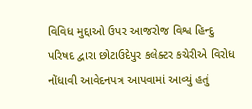વિવિધ મુદ્દાઓ ઉપર આજરોજ વિશ્વ હિન્દુ પરિષદ દ્વારા છોટાઉદેપુર કલેક્ટર કચેરીએ વિરોધ નોંધાવી આવેદનપત્ર આપવામાં આવ્યું હતું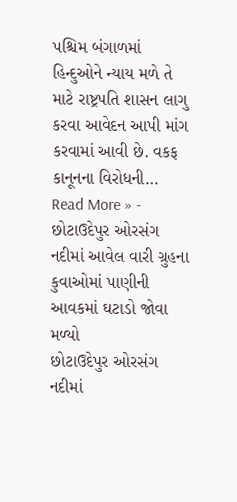પશ્ચિમ બંગાળમાં હિન્દુઓને ન્યાય મળે તે માટે રાષ્ટ્રપતિ શાસન લાગુ કરવા આવેદન આપી માંગ કરવામાં આવી છે. વકફ કાનૂનના વિરોધની…
Read More » -
છોટાઉદેપુર ઓરસંગ નદીમાં આવેલ વારી ગ્રુહના કુવાઓમાં પાણીની આવકમાં ઘટાડો જોવા મળ્યો
છોટાઉદેપુર ઓરસંગ નદીમાં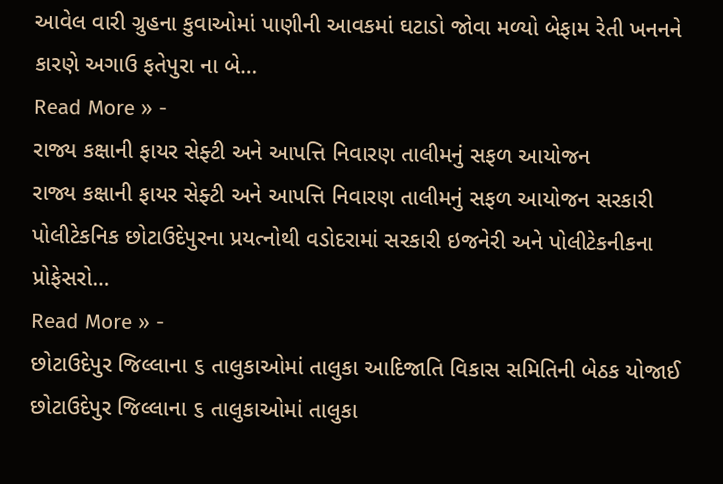આવેલ વારી ગ્રુહના કુવાઓમાં પાણીની આવકમાં ઘટાડો જોવા મળ્યો બેફામ રેતી ખનનને કારણે અગાઉ ફતેપુરા ના બે…
Read More » -
રાજ્ય કક્ષાની ફાયર સેફ્ટી અને આપત્તિ નિવારણ તાલીમનું સફળ આયોજન
રાજ્ય કક્ષાની ફાયર સેફ્ટી અને આપત્તિ નિવારણ તાલીમનું સફળ આયોજન સરકારી પોલીટેકનિક છોટાઉદેપુરના પ્રયત્નોથી વડોદરામાં સરકારી ઇજનેરી અને પોલીટેકનીકના પ્રોફેસરો…
Read More » -
છોટાઉદેપુર જિલ્લાના ૬ તાલુકાઓમાં તાલુકા આદિજાતિ વિકાસ સમિતિની બેઠક યોજાઈ
છોટાઉદેપુર જિલ્લાના ૬ તાલુકાઓમાં તાલુકા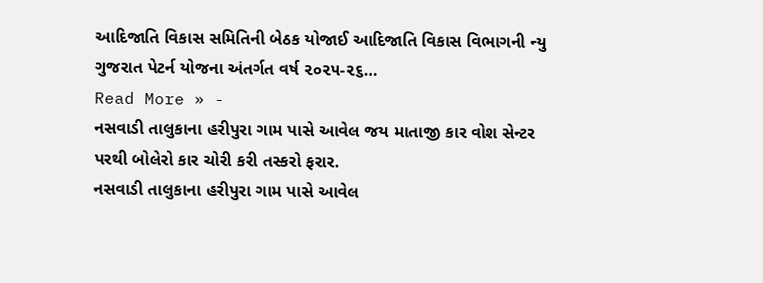આદિજાતિ વિકાસ સમિતિની બેઠક યોજાઈ આદિજાતિ વિકાસ વિભાગની ન્યુ ગુજરાત પેટર્ન યોજના અંતર્ગત વર્ષ ૨૦૨૫-૨૬…
Read More » -
નસવાડી તાલુકાના હરીપુરા ગામ પાસે આવેલ જય માતાજી કાર વોશ સેન્ટર પરથી બોલેરો કાર ચોરી કરી તસ્કરો ફરાર.
નસવાડી તાલુકાના હરીપુરા ગામ પાસે આવેલ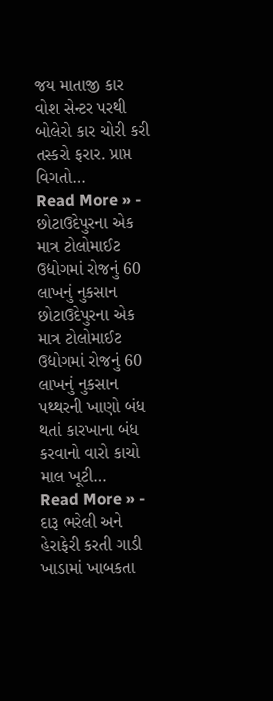જય માતાજી કાર વોશ સેન્ટર પરથી બોલેરો કાર ચોરી કરી તસ્કરો ફરાર. પ્રાપ્ત વિગતો…
Read More » -
છોટાઉદેપુરના એક માત્ર ટોલોમાઈટ ઉદ્યોગમાં રોજનું 60 લાખનું નુકસાન
છોટાઉદેપુરના એક માત્ર ટોલોમાઈટ ઉદ્યોગમાં રોજનું 60 લાખનું નુકસાન પથ્થરની ખાણો બંધ થતાં કારખાના બંધ કરવાનો વારો કાચો માલ ખૂટી…
Read More » -
દારૂ ભરેલી અને હેરાફેરી કરતી ગાડી ખાડામાં ખાબકતા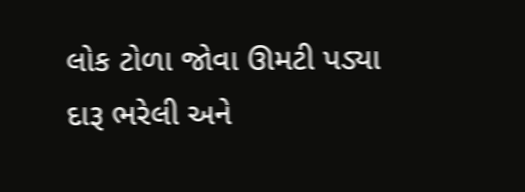લોક ટોળા જોવા ઊમટી પડ્યા
દારૂ ભરેલી અને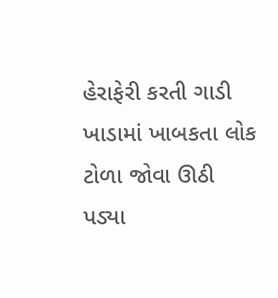હેરાફેરી કરતી ગાડી ખાડામાં ખાબકતા લોક ટોળા જોવા ઊઠી પડ્યા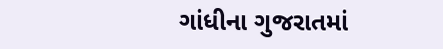ગાંધીના ગુજરાતમાં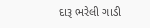દારૂ ભરેલી ગાડી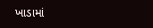ખાડામાં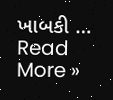ખાબકી …
Read More »